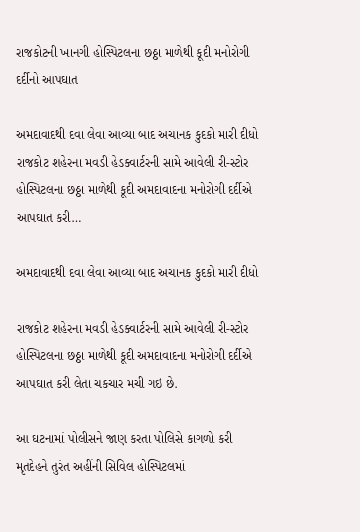રાજકોટની ખાનગી હોસ્પિટલના છઠ્ઠા માળેથી કૂદી મનોરોગી દર્દીનો આપઘાત

અમદાવાદથી દવા લેવા આવ્યા બાદ અચાનક કુદકો મારી દીધો રાજકોટ શહેરના મવડી હેડક્વાર્ટરની સામે આવેલી રી-સ્ટોર હોસ્પિટલના છઠ્ઠા માળેથી કૂદી અમદાવાદના મનોરોગી દર્દીએ આપઘાત કરી…

અમદાવાદથી દવા લેવા આવ્યા બાદ અચાનક કુદકો મારી દીધો

રાજકોટ શહેરના મવડી હેડક્વાર્ટરની સામે આવેલી રી-સ્ટોર હોસ્પિટલના છઠ્ઠા માળેથી કૂદી અમદાવાદના મનોરોગી દર્દીએ આપઘાત કરી લેતા ચકચાર મચી ગઇ છે.

આ ઘટનામાં પોલીસને જાણ કરતા પોલિસે કાગળો કરી મૃતદેહને તુરંત અહીંની સિવિલ હોસ્પિટલમાં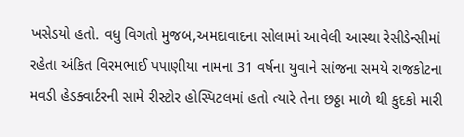ખસેડયો હતો. વધુ વિગતો મુજબ,અમદાવાદના સોલામાં આવેલી આસ્થા રેસીડેન્સીમાં રહેતા અંકિત વિરમભાઈ પપાણીયા નામના 31 વર્ષના યુવાને સાંજના સમયે રાજકોટના મવડી હેડક્વાર્ટરની સામે રીસ્ટોર હોસ્પિટલમાં હતો ત્યારે તેના છઠ્ઠા માળે થી કુદકો મારી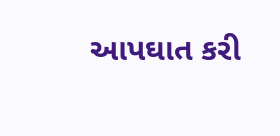આપઘાત કરી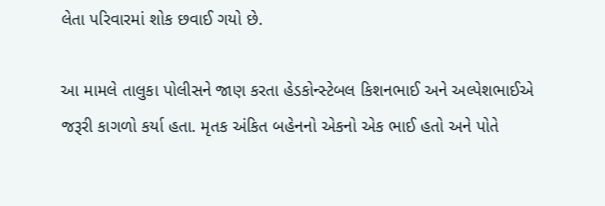લેતા પરિવારમાં શોક છવાઈ ગયો છે.

આ મામલે તાલુકા પોલીસને જાણ કરતા હેડકોન્સ્ટેબલ કિશનભાઈ અને અલ્પેશભાઈએ જરૂરી કાગળો કર્યા હતા. મૃતક અંકિત બહેનનો એકનો એક ભાઈ હતો અને પોતે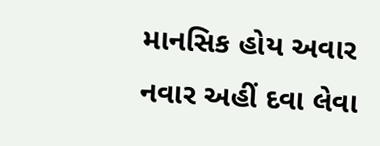માનસિક હોય અવાર નવાર અહીં દવા લેવા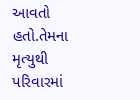આવતો હતો.તેમના મૃત્યુથી પરિવારમાં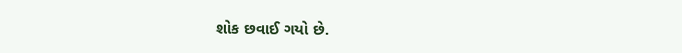શોક છવાઈ ગયો છે.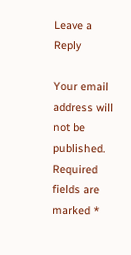Leave a Reply

Your email address will not be published. Required fields are marked *